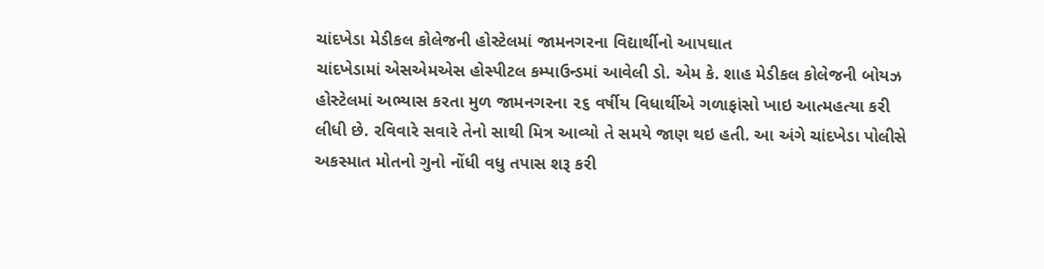ચાંદખેડા મેડીકલ કોલેજની હોસ્ટેલમાં જામનગરના વિદ્યાર્થીનો આપઘાત
ચાંદખેડામાં એસએમએસ હોસ્પીટલ કમ્પાઉન્ડમાં આવેલી ડો. એમ કે. શાહ મેડીકલ કોલેજની બોયઝ હોસ્ટેલમાં અભ્યાસ કરતા મુળ જામનગરના ૨૬ વર્ષીય વિધાર્થીએ ગળાફાંસો ખાઇ આત્મહત્યા કરી લીધી છે. રવિવારે સવારે તેનો સાથી મિત્ર આવ્યો તે સમયે જાણ થઇ હતી. આ અંગે ચાંદખેડા પોલીસે અકસ્માત મોતનો ગુનો નોંધી વધુ તપાસ શરૂ કરી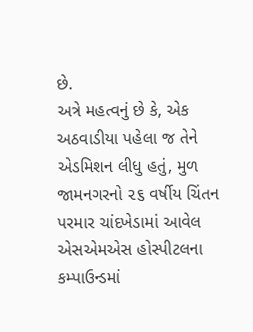છે.
અત્રે મહત્વનું છે કે, એક અઠવાડીયા પહેલા જ તેને એડમિશન લીધુ હતું, મુળ જામનગરનો ૨૬ વર્ષીય ચિંતન પરમાર ચાંદખેડામાં આવેલ એસએમએસ હોસ્પીટલના કમ્પાઉન્ડમાં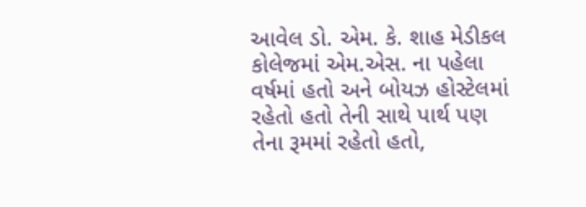આવેલ ડો. એમ. કે. શાહ મેડીકલ કોલેજમાં એમ.એસ. ના પહેલા વર્ષમાં હતો અને બોયઝ હોસ્ટેલમાં રહેતો હતો તેની સાથે પાર્થ પણ તેના રૂમમાં રહેતો હતો,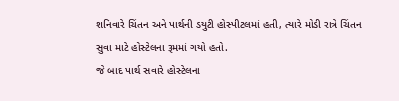શનિવારે ચિંતન અને પાર્થની ડયુટી હોસ્પીટલમાં હતી, ત્યારે મોડી રાત્રે ચિંતન સુવા માટે હોસ્ટેલના રૂમમાં ગયો હતો.
જે બાદ પાર્થ સવારે હોસ્ટેલના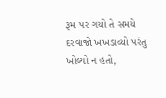રૂમ પર ગયો તે સમયે દરવાજો ખખડાવ્યો પરંતુ ખોલ્યો ન હતો,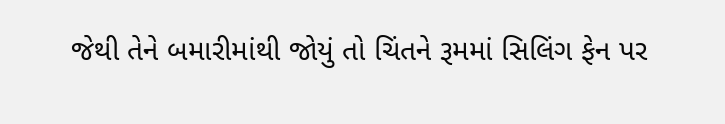જેથી તેને બમારીમાંથી જોયું તો ચિંતને રૂમમાં સિલિંગ ફેન પર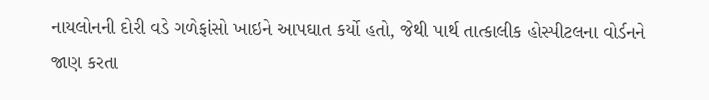નાયલોનની દોરી વડે ગળેફાંસો ખાઇને આપઘાત કર્યો હતો, જેથી પાર્થ તાત્કાલીક હોસ્પીટલના વોર્ડનને જાણ કરતા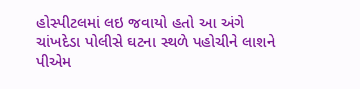હોસ્પીટલમાં લઇ જવાયો હતો આ અંગે ચાંખદેડા પોલીસે ઘટના સ્થળે પહોચીને લાશને પીએમ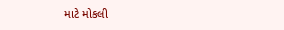માટે મોકલી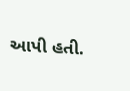આપી હતી.